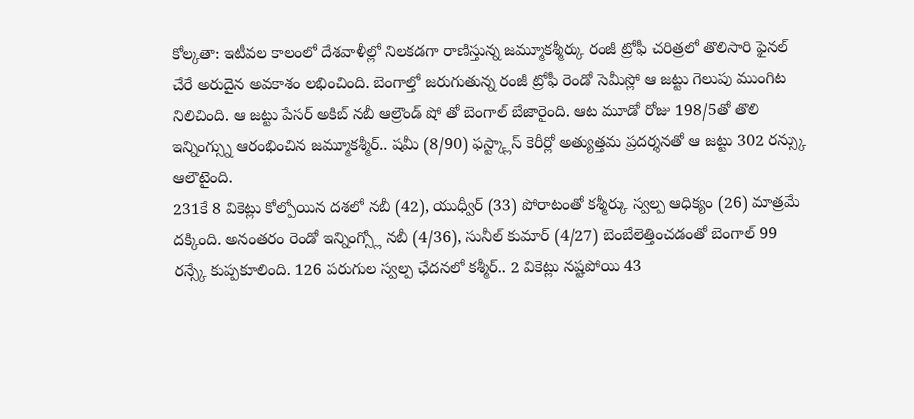కోల్కతా: ఇటీవల కాలంలో దేశవాళీల్లో నిలకడగా రాణిస్తున్న జమ్మూకశ్మీర్కు రంజీ ట్రోఫీ చరిత్రలో తొలిసారి ఫైనల్ చేరే అరుదైన అవకాశం లభించింది. బెంగాల్తో జరుగుతున్న రంజీ ట్రోఫీ రెండో సెమీస్లో ఆ జట్టు గెలుపు ముంగిట నిలిచింది. ఆ జట్టు పేసర్ అకిబ్ నబీ ఆల్రౌండ్ షో తో బెంగాల్ బేజారైంది. ఆట మూడో రోజు 198/5తో తొలి ఇన్నింగ్స్ను ఆరంభించిన జమ్మూకశ్మీర్.. షమీ (8/90) ఫస్ట్క్లాస్ కెరీర్లో అత్యుత్తమ ప్రదర్శనతో ఆ జట్టు 302 రన్స్కు ఆలౌటైంది.
231కే 8 వికెట్లు కోల్పోయిన దశలో నబీ (42), యుధ్వీర్ (33) పోరాటంతో కశ్మీర్కు స్వల్ప ఆధిక్యం (26) మాత్రమే దక్కింది. అనంతరం రెండో ఇన్నింగ్స్లో నబీ (4/36), సునీల్ కుమార్ (4/27) బెంబేలెత్తించడంతో బెంగాల్ 99 రన్స్కే కుప్పకూలింది. 126 పరుగుల స్వల్ప ఛేదనలో కశ్మీర్.. 2 వికెట్లు నష్టపోయి 43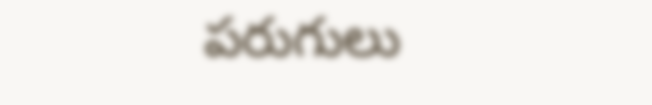పరుగులు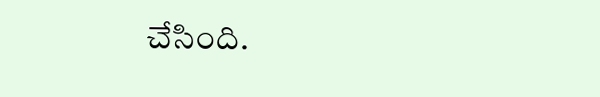చేసింది.